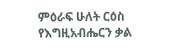ምዕራፍ ሁለት ርዕስ የእግዚአብሔርን ቃል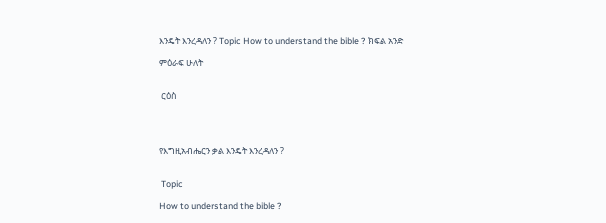እንዴት እንረዳለን ? Topic How to understand the bible ? ክፍል አንድ

ምዕራፍ ሁለት


 ርዕስ




የእግዚአብሔርን ቃል እንዴት እንረዳለን ?


 Topic

How to understand the bible ?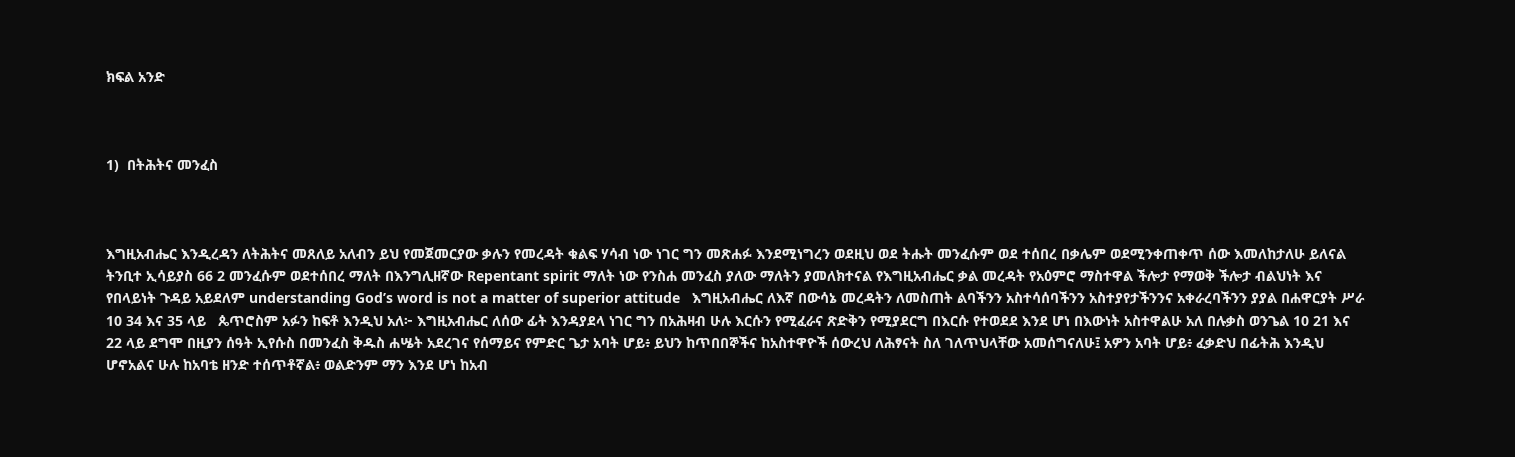ክፍል አንድ



1)  በትሕትና መንፈስ



እግዚአብሔር እንዲረዳን ለትሕትና መጸለይ አለብን ይህ የመጀመርያው ቃሉን የመረዳት ቁልፍ ሃሳብ ነው ነገር ግን መጽሐፉ እንደሚነግረን ወደዚህ ወደ ትሑት መንፈሱም ወደ ተሰበረ በቃሌም ወደሚንቀጠቀጥ ሰው እመለከታለሁ ይለናል ትንቢተ ኢሳይያስ 66 2 መንፈሱም ወደተሰበረ ማለት በእንግሊዘኛው Repentant spirit ማለት ነው የንስሐ መንፈስ ያለው ማለትን ያመለክተናል የእግዚአብሔር ቃል መረዳት የአዕምሮ ማስተዋል ችሎታ የማወቅ ችሎታ ብልህነት እና  የበላይነት ጉዳይ አይደለም understanding God’s word is not a matter of superior attitude   እግዚአብሔር ለእኛ በውሳኔ መረዳትን ለመስጠት ልባችንን አስተሳሰባችንን አስተያየታችንንና አቀራረባችንን ያያል በሐዋርያት ሥራ 10 34 እና 35 ላይ   ጴጥሮስም አፉን ከፍቶ እንዲህ አለ፦ እግዚአብሔር ለሰው ፊት እንዳያደላ ነገር ግን በአሕዛብ ሁሉ እርሱን የሚፈራና ጽድቅን የሚያደርግ በእርሱ የተወደደ እንደ ሆነ በእውነት አስተዋልሁ አለ በሉቃስ ወንጌል 10 21 እና 22 ላይ ደግሞ በዚያን ሰዓት ኢየሱስ በመንፈስ ቅዱስ ሐሤት አደረገና የሰማይና የምድር ጌታ አባት ሆይ፥ ይህን ከጥበበኞችና ከአስተዋዮች ሰውረህ ለሕፃናት ስለ ገለጥህላቸው አመሰግናለሁ፤ አዎን አባት ሆይ፥ ፈቃድህ በፊትሕ እንዲህ ሆኖአልና ሁሉ ከአባቴ ዘንድ ተሰጥቶኛል፥ ወልድንም ማን እንደ ሆነ ከአብ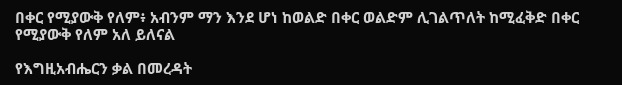በቀር የሚያውቅ የለም፥ አብንም ማን እንደ ሆነ ከወልድ በቀር ወልድም ሊገልጥለት ከሚፈቅድ በቀር የሚያውቅ የለም አለ ይለናል

የእግዚአብሔርን ቃል በመረዳት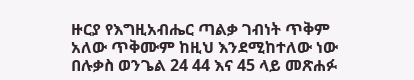ዙርያ የእግዚአብሔር ጣልቃ ገብነት ጥቅም አለው ጥቅሙም ከዚህ እንደሚከተለው ነው በሉቃስ ወንጌል 24 44 እና 45 ላይ መጽሐፉ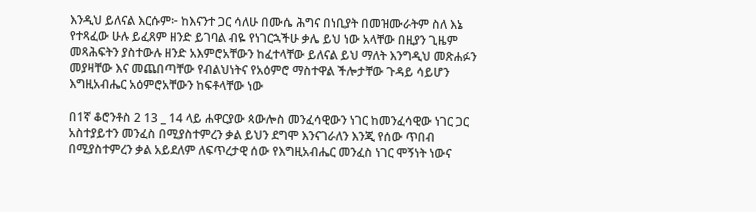እንዲህ ይለናል እርሱም፦ ከእናንተ ጋር ሳለሁ በሙሴ ሕግና በነቢያት በመዝሙራትም ስለ እኔ የተጻፈው ሁሉ ይፈጸም ዘንድ ይገባል ብዬ የነገርኋችሁ ቃሌ ይህ ነው አላቸው በዚያን ጊዜም መጻሕፍትን ያስተውሉ ዘንድ አእምሮአቸውን ከፈተላቸው ይለናል ይህ ማለት እንግዲህ መጽሐፉን መያዛቸው እና መጨበጣቸው የብልህነትና የአዕምሮ ማስተዋል ችሎታቸው ጉዳይ ሳይሆን እግዚአብሔር አዕምሮአቸውን ከፍቶላቸው ነው

በ1ኛ ቆሮንቶስ 2 13 _ 14 ላይ ሐዋርያው ጳውሎስ መንፈሳዊውን ነገር ከመንፈሳዊው ነገር ጋር አስተያይተን መንፈስ በሚያስተምረን ቃል ይህን ደግሞ እንናገራለን እንጂ የሰው ጥበብ በሚያስተምረን ቃል አይደለም ለፍጥረታዊ ሰው የእግዚአብሔር መንፈስ ነገር ሞኝነት ነውና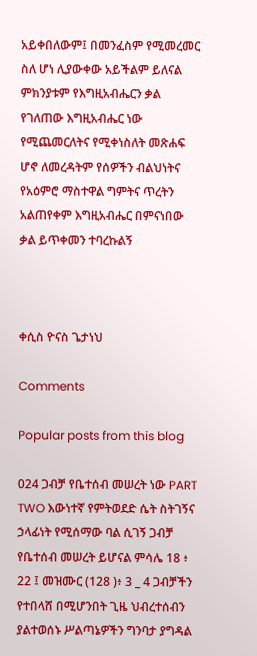አይቀበለውም፤ በመንፈስም የሚመረመር ስለ ሆነ ሊያውቀው አይችልም ይለናል ምክንያቱም የእግዚአብሔርን ቃል የገለጠው እግዚአብሔር ነው የሚጨመርለትና የሚቀነስለት መጽሐፍ ሆኖ ለመረዳትም የሰዎችን ብልህነትና የአዕምሮ ማስተዋል ግምትና ጥረትን አልጠየቀም እግዚአብሔር በምናነበው ቃል ይጥቀመን ተባረኩልኝ



ቀሲስ ዮናስ ጌታነህ

Comments

Popular posts from this blog

024 ጋብቻ የቤተሰብ መሠረት ነው PART TWO እውነተኛ የምትወደድ ሴት ስትገኝና ኃላፊነት የሚሰማው ባል ሲገኝ ጋብቻ የቤተሰብ መሠረት ይሆናል ምሳሌ 18 ፥ 22 ፤ መዝሙር (128 )፥ 3 _ 4 ጋብቻችን የተበላሸ በሚሆንበት ጊዜ ህብረተሰብን ያልተወሰኑ ሥልጣኔዎችን ግንባታ ያግዳል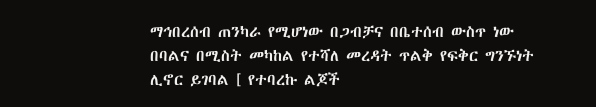ማኅበረሰብ ጠንካራ የሚሆነው በጋብቻና በቤተሰብ ውስጥ ነው በባልና በሚስት መካከል የተሻለ መረዳት ጥልቅ የፍቅር ግንኙነት ሊኖር ይገባል [ የተባረኩ ልጆች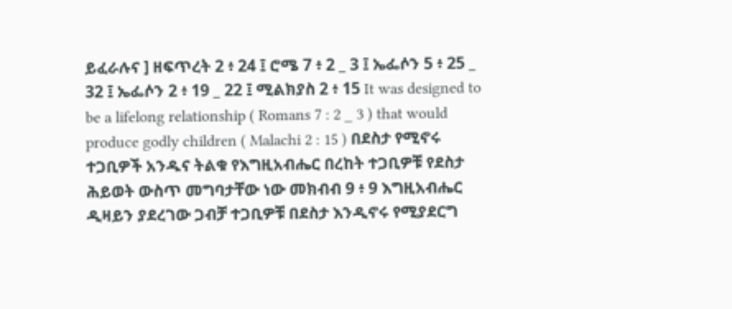ይፈራሉና ] ዘፍጥረት 2 ፥ 24 ፤ ሮሜ 7 ፥ 2 _ 3 ፤ ኤፌሶን 5 ፥ 25 _ 32 ፤ ኤፌሶን 2 ፥ 19 _ 22 ፤ ሚልክያስ 2 ፥ 15 It was designed to be a lifelong relationship ( Romans 7 : 2 _ 3 ) that would produce godly children ( Malachi 2 : 15 ) በደስታ የሚኖሩ ተጋቢዎች አንዱና ትልቁ የእግዚአብሔር በረከት ተጋቢዎቹ የደስታ ሕይወት ውስጥ መግባታቸው ነው መክብብ 9 ፥ 9 እግዚአብሔር ዲዛይን ያደረገው ጋብቻ ተጋቢዎቹ በደስታ እንዲኖሩ የሚያደርግ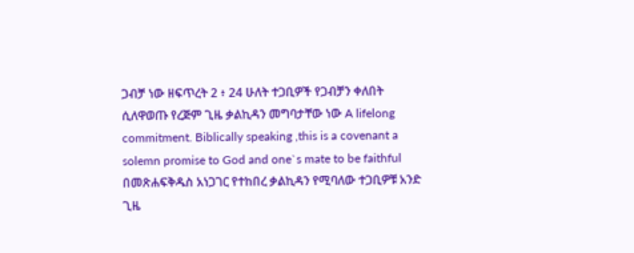ጋብቻ ነው ዘፍጥረት 2 ፥ 24 ሁለት ተጋቢዎች የጋብቻን ቀለበት ሲለዋወጡ የረጅም ጊዜ ቃልኪዳን መግባታቸው ነው A lifelong commitment. Biblically speaking ,this is a covenant a solemn promise to God and one`s mate to be faithful በመጽሐፍቅዱስ አነጋገር የተከበረ ቃልኪዳን የሚባለው ተጋቢዎቹ አንድ ጊዜ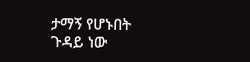ታማኝ የሆኑበት ጉዳይ ነው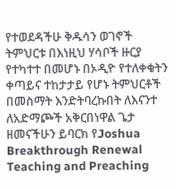የተወደዳችሁ ቅዱሳን ወገኖች ትምህርቱ በእነዚህ ሃሳቦች ዙርያ የተካተተ በመሆኑ በኦዲዮ የተለቀቁትን ቀጣይና ተከታታይ የሆኑ ትምህርቶች በመስማት እንድትባረኩበት ለእናንተ ለአድማጮች አቅርበነዋል ጌታ ዘመናችሁን ይባርክ የJoshua Breakthrough Renewal Teaching and Preaching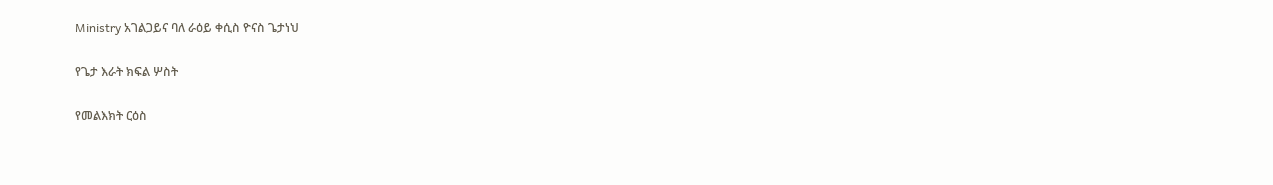Ministry አገልጋይና ባለ ራዕይ ቀሲስ ዮናስ ጌታነህ

የጌታ እራት ክፍል ሦስት

የመልእክት ርዕስ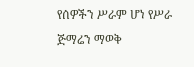የሰዎችን ሥራም ሆነ የሥራ ጅማሬን ማወቅ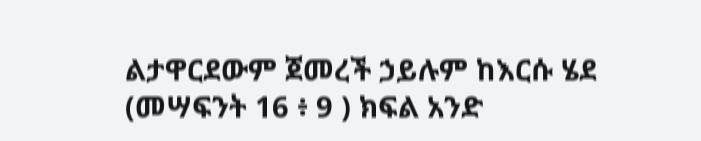ልታዋርደውም ጀመረች ኃይሉም ከእርሱ ሄደ (መሣፍንት 16 ፥ 9 ) ክፍል አንድ